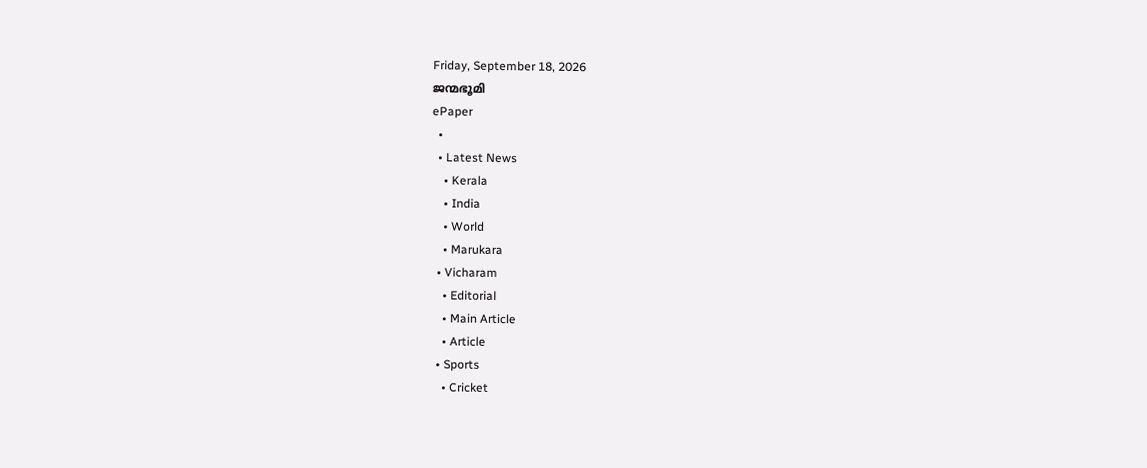Friday, September 18, 2026
ജന്മഭൂമി
ePaper
  •
  • Latest News
    • Kerala
    • India
    • World
    • Marukara
  • Vicharam
    • Editorial
    • Main Article
    • Article
  • Sports
    • Cricket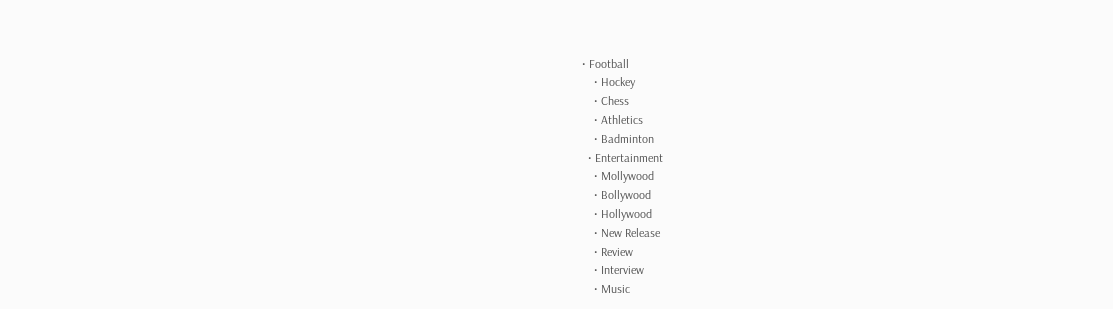• Football
    • Hockey
    • Chess
    • Athletics
    • Badminton
  • Entertainment
    • Mollywood
    • Bollywood
    • Hollywood
    • New Release
    • Review
    • Interview
    • Music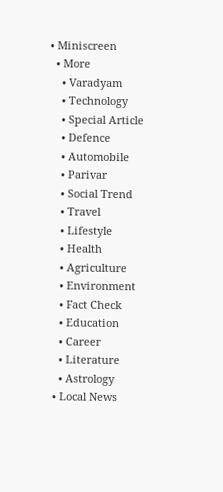• Miniscreen
  • More
    • Varadyam
    • Technology
    • Special Article
    • Defence
    • Automobile
    • Parivar
    • Social Trend
    • Travel
    • Lifestyle
    • Health
    • Agriculture
    • Environment
    • Fact Check
    • Education
    • Career
    • Literature
    • Astrology
  • Local News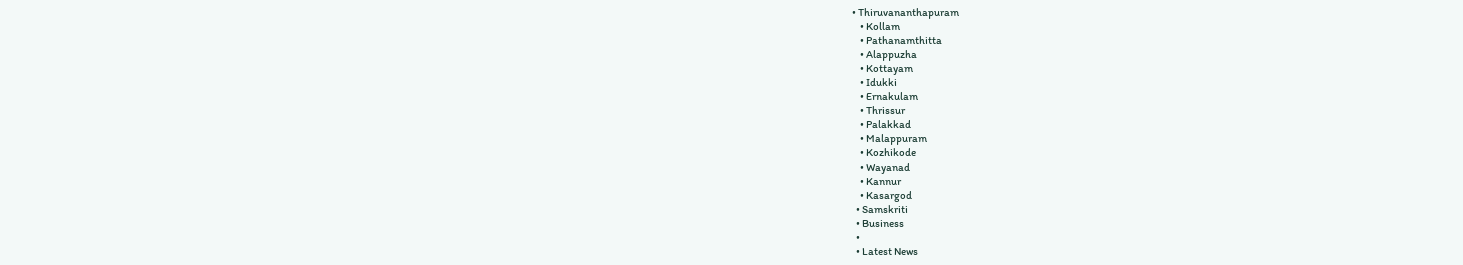• Thiruvananthapuram
    • Kollam
    • Pathanamthitta
    • Alappuzha
    • Kottayam
    • Idukki
    • Ernakulam
    • Thrissur
    • Palakkad
    • Malappuram
    • Kozhikode
    • Wayanad
    • Kannur
    • Kasargod
  • Samskriti
  • Business
  •
  • Latest News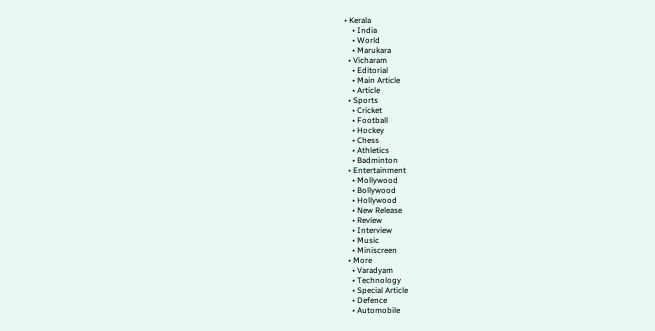• Kerala
    • India
    • World
    • Marukara
  • Vicharam
    • Editorial
    • Main Article
    • Article
  • Sports
    • Cricket
    • Football
    • Hockey
    • Chess
    • Athletics
    • Badminton
  • Entertainment
    • Mollywood
    • Bollywood
    • Hollywood
    • New Release
    • Review
    • Interview
    • Music
    • Miniscreen
  • More
    • Varadyam
    • Technology
    • Special Article
    • Defence
    • Automobile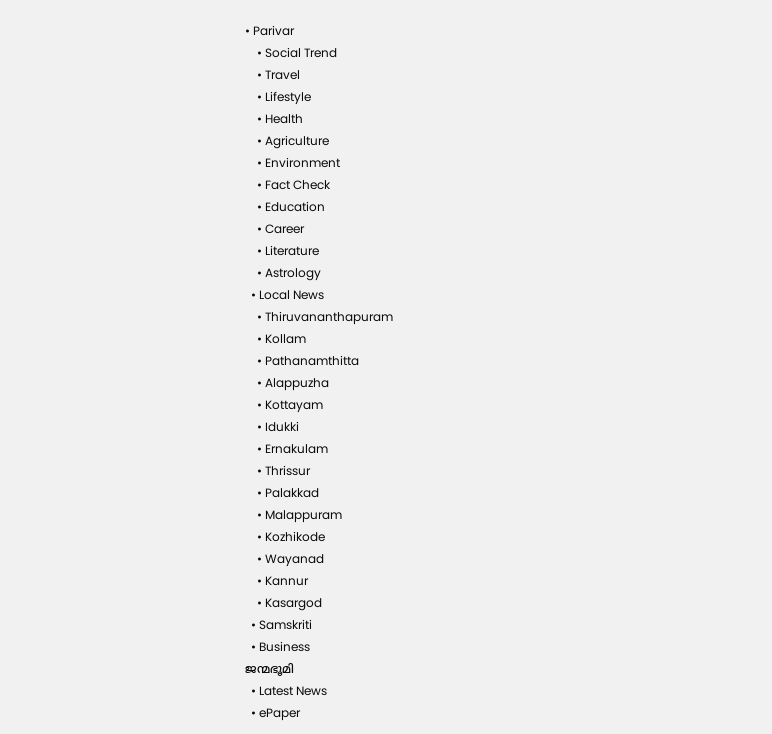• Parivar
    • Social Trend
    • Travel
    • Lifestyle
    • Health
    • Agriculture
    • Environment
    • Fact Check
    • Education
    • Career
    • Literature
    • Astrology
  • Local News
    • Thiruvananthapuram
    • Kollam
    • Pathanamthitta
    • Alappuzha
    • Kottayam
    • Idukki
    • Ernakulam
    • Thrissur
    • Palakkad
    • Malappuram
    • Kozhikode
    • Wayanad
    • Kannur
    • Kasargod
  • Samskriti
  • Business
ജന്മഭൂമി
  • Latest News
  • ePaper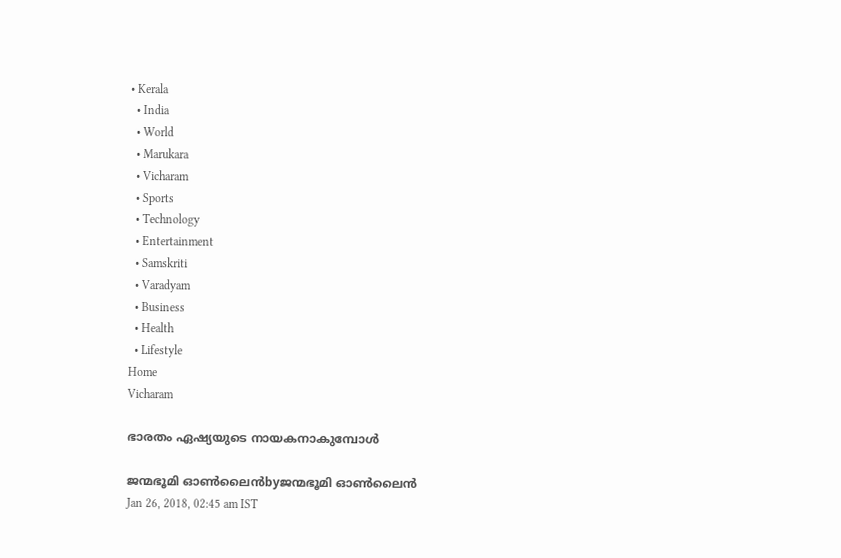• Kerala
  • India
  • World
  • Marukara
  • Vicharam
  • Sports
  • Technology
  • Entertainment
  • Samskriti
  • Varadyam
  • Business
  • Health
  • Lifestyle
Home
Vicharam

ഭാരതം ഏഷ്യയുടെ നായകനാകുമ്പോള്‍

ജന്മഭൂമി ഓണ്‍ലൈന്‍byജന്മഭൂമി ഓണ്‍ലൈന്‍
Jan 26, 2018, 02:45 am IST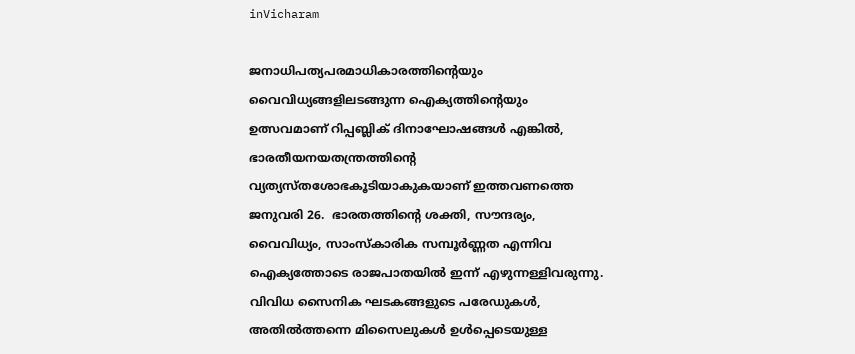inVicharam

ജനാധിപത്യപരമാധികാരത്തിന്റെയും വൈവിധ്യങ്ങളിലടങ്ങുന്ന ഐക്യത്തിന്റെയും ഉത്സവമാണ് റിപ്പബ്ലിക് ദിനാഘോഷങ്ങള്‍ എങ്കില്‍, ഭാരതീയനയതന്ത്രത്തിന്റെ വ്യത്യസ്തശോഭകൂടിയാകുകയാണ് ഇത്തവണത്തെ ജനുവരി 26.  ഭാരതത്തിന്റെ ശക്തി, സൗന്ദര്യം, വൈവിധ്യം, സാംസ്‌കാരിക സമ്പൂര്‍ണ്ണത എന്നിവ ഐക്യത്തോടെ രാജപാതയില്‍ ഇന്ന് എഴുന്നള്ളിവരുന്നു.  വിവിധ സൈനിക ഘടകങ്ങളുടെ പരേഡുകള്‍, അതില്‍ത്തന്നെ മിസൈലുകള്‍ ഉള്‍പ്പെടെയുള്ള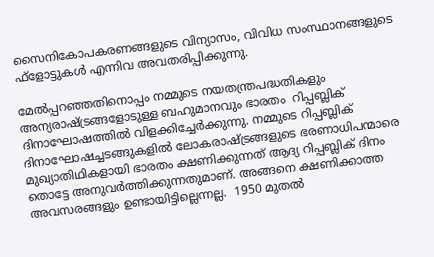സൈനികോപകരണങ്ങളുടെ വിന്യാസം, വിവിധ സംസ്ഥാനങ്ങളുടെ ഫ്‌ളോട്ടുകള്‍ എന്നിവ അവതരിപ്പിക്കുന്നു.

മേല്‍പ്പറഞ്ഞതിനൊപ്പം നമ്മുടെ നയതന്ത്രപദ്ധതികളും അന്യരാഷ്‌ട്രങ്ങളോടുള്ള ബഹുമാനവും ഭാരതം  റിപ്പബ്ലിക് ദിനാഘോഷത്തില്‍ വിളക്കിച്ചേര്‍ക്കുന്നു. നമ്മുടെ റിപ്പബ്ലിക് ദിനാഘോഷച്ചടങ്ങുകളില്‍ ലോകരാഷ്‌ട്രങ്ങളുടെ ഭരണാധിപന്മാരെ മുഖ്യാതിഥികളായി ഭാരതം ക്ഷണിക്കുന്നത് ആദ്യ റിപ്പബ്ലിക് ദിനം തൊട്ടേ അനുവര്‍ത്തിക്കുന്നതുമാണ്. അങ്ങനെ ക്ഷണിക്കാത്ത അവസരങ്ങളും ഉണ്ടായിട്ടില്ലെന്നല്ല.  1950 മുതല്‍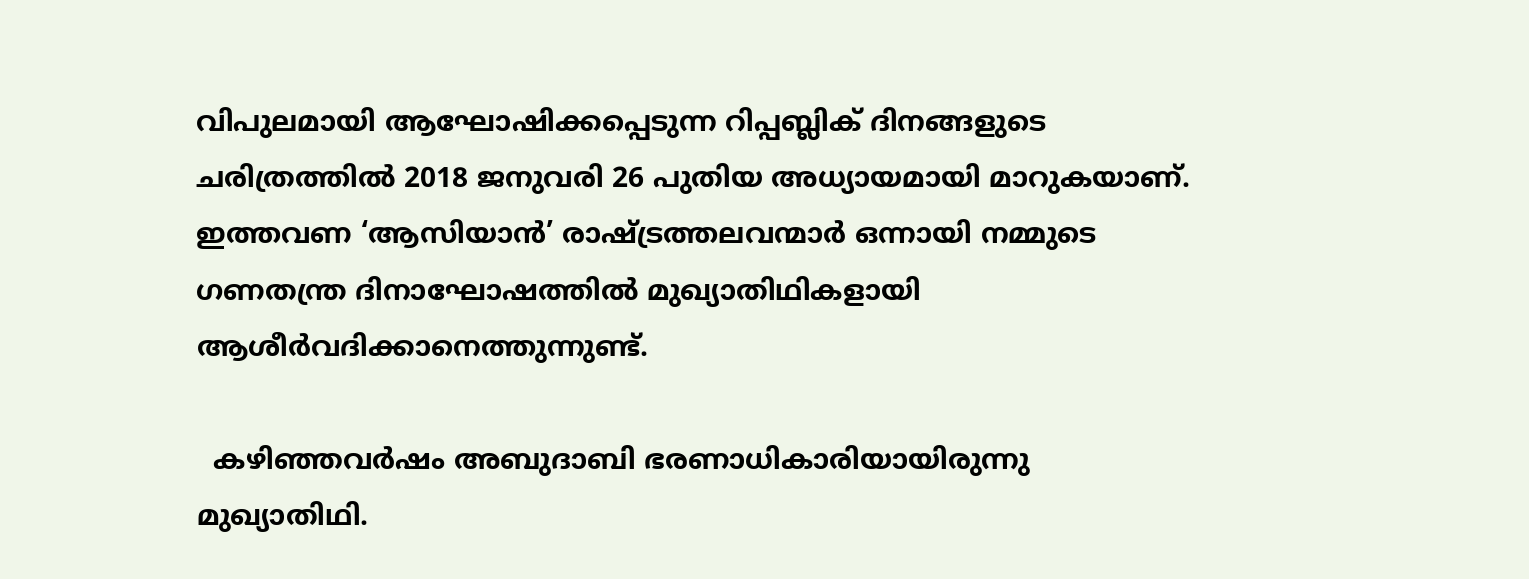വിപുലമായി ആഘോഷിക്കപ്പെടുന്ന റിപ്പബ്ലിക് ദിനങ്ങളുടെ ചരിത്രത്തില്‍ 2018 ജനുവരി 26 പുതിയ അധ്യായമായി മാറുകയാണ്.  ഇത്തവണ ‘ആസിയാന്‍’ രാഷ്‌ട്രത്തലവന്മാര്‍ ഒന്നായി നമ്മുടെ ഗണതന്ത്ര ദിനാഘോഷത്തില്‍ മുഖ്യാതിഥികളായി ആശീര്‍വദിക്കാനെത്തുന്നുണ്ട്.

  കഴിഞ്ഞവര്‍ഷം അബുദാബി ഭരണാധികാരിയായിരുന്നു മുഖ്യാതിഥി.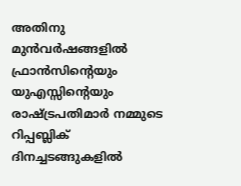അതിനു മുന്‍വര്‍ഷങ്ങളില്‍ ഫ്രാന്‍സിന്റെയും യുഎസ്സിന്റെയും രാഷ്‌ട്രപതിമാര്‍ നമ്മുടെ റിപ്പബ്ലിക് ദിനച്ചടങ്ങുകളില്‍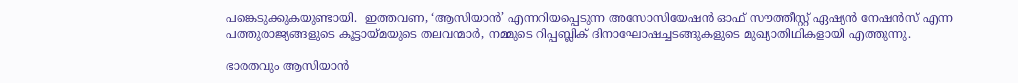പങ്കെടുക്കുകയുണ്ടായി.  ഇത്തവണ, ‘ആസിയാന്‍’ എന്നറിയപ്പെടുന്ന അസോസിയേഷന്‍ ഓഫ് സൗത്തീസ്റ്റ് ഏഷ്യന്‍ നേഷന്‍സ് എന്ന പത്തുരാജ്യങ്ങളുടെ കൂട്ടായ്‌മയുടെ തലവന്മാര്‍, നമ്മുടെ റിപ്പബ്ലിക് ദിനാഘോഷച്ചടങ്ങുകളുടെ മുഖ്യാതിഥികളായി എത്തുന്നു.

ഭാരതവും ആസിയാന്‍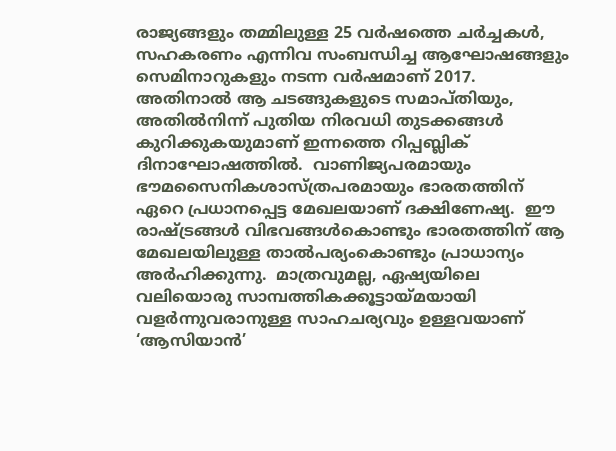രാജ്യങ്ങളും തമ്മിലുള്ള 25 വര്‍ഷത്തെ ചര്‍ച്ചകള്‍, സഹകരണം എന്നിവ സംബന്ധിച്ച ആഘോഷങ്ങളും സെമിനാറുകളും നടന്ന വര്‍ഷമാണ് 2017.  അതിനാല്‍ ആ ചടങ്ങുകളുടെ സമാപ്തിയും, അതില്‍നിന്ന് പുതിയ നിരവധി തുടക്കങ്ങള്‍ കുറിക്കുകയുമാണ് ഇന്നത്തെ റിപ്പബ്ലിക് ദിനാഘോഷത്തില്‍.  വാണിജ്യപരമായും ഭൗമസൈനികശാസ്ത്രപരമായും ഭാരതത്തിന് ഏറെ പ്രധാനപ്പെട്ട മേഖലയാണ് ദക്ഷിണേഷ്യ.  ഈ രാഷ്‌ട്രങ്ങള്‍ വിഭവങ്ങള്‍കൊണ്ടും ഭാരതത്തിന് ആ മേഖലയിലുള്ള താല്‍പര്യംകൊണ്ടും പ്രാധാന്യം അര്‍ഹിക്കുന്നു.  മാത്രവുമല്ല, ഏഷ്യയിലെ വലിയൊരു സാമ്പത്തികക്കൂട്ടായ്‌മയായി വളര്‍ന്നുവരാനുള്ള സാഹചര്യവും ഉള്ളവയാണ് ‘ആസിയാന്‍’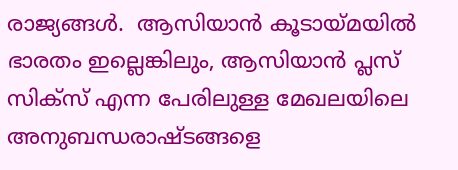രാജ്യങ്ങള്‍.  ആസിയാന്‍ കൂടായ്‌മയില്‍ ഭാരതം ഇല്ലെങ്കിലും, ആസിയാന്‍ പ്ലസ് സിക്‌സ് എന്ന പേരിലുള്ള മേഖലയിലെ അനുബന്ധരാഷ്ടങ്ങളെ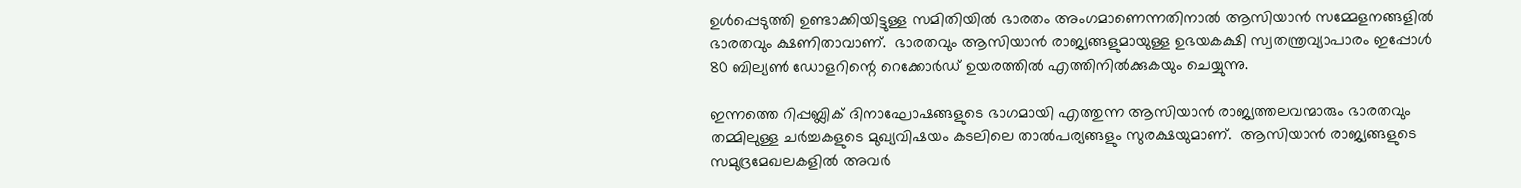ഉള്‍പ്പെടുത്തി ഉണ്ടാക്കിയിട്ടുള്ള സമിതിയില്‍ ഭാരതം അംഗമാണെന്നതിനാല്‍ ആസിയാന്‍ സമ്മേളനങ്ങളില്‍ ഭാരതവും ക്ഷണിതാവാണ്.  ഭാരതവും ആസിയാന്‍ രാജ്യങ്ങളുമായുള്ള ഉഭയകക്ഷി സ്വതന്ത്രവ്യാപാരം ഇപ്പോള്‍ 80 ബില്യണ്‍ ഡോളറിന്റെ റെക്കോര്‍ഡ് ഉയരത്തില്‍ എത്തിനില്‍ക്കുകയും ചെയ്യുന്നു.

ഇന്നത്തെ റിപ്പബ്ലിക് ദിനാഘോഷങ്ങളുടെ ഭാഗമായി എത്തുന്ന ആസിയാന്‍ രാജ്യത്തലവന്മാരും ഭാരതവും തമ്മിലുള്ള ചര്‍ച്ചകളുടെ മുഖ്യവിഷയം കടലിലെ താല്‍പര്യങ്ങളും സുരക്ഷയുമാണ്.  ആസിയാന്‍ രാജ്യങ്ങളുടെ സമുദ്രമേഖലകളില്‍ അവര്‍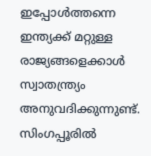ഇപ്പോള്‍ത്തന്നെ ഇന്ത്യക്ക് മറ്റുള്ള രാജ്യങ്ങളെക്കാള്‍ സ്വാതന്ത്ര്യം അനുവദിക്കുന്നുണ്ട്.  സിംഗപ്പൂരില്‍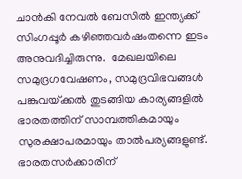ചാന്‍കി നേവല്‍ ബേസില്‍ ഇന്ത്യക്ക് സിംഗപ്പൂര്‍ കഴിഞ്ഞവര്‍ഷംതന്നെ ഇടം  അനുവദിച്ചിരുന്നു.  മേഖലയിലെ സമുദ്രഗവേഷണം, സമുദ്രവിഭവങ്ങള്‍ പങ്കുവയ്‌ക്കല്‍ തുടങ്ങിയ കാര്യങ്ങളില്‍ ഭാരതത്തിന് സാമ്പത്തികമായും സുരക്ഷാപരമായും താല്‍പര്യങ്ങളുണ്ട്.  ഭാരതസര്‍ക്കാരിന്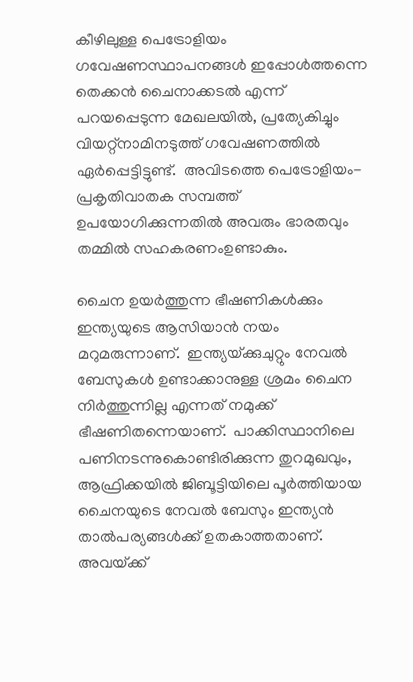കീഴിലുള്ള പെട്രോളിയം ഗവേഷണസ്ഥാപനങ്ങള്‍ ഇപ്പോള്‍ത്തന്നെ തെക്കന്‍ ചൈനാക്കടല്‍ എന്ന് പറയപ്പെടുന്ന മേഖലയില്‍, പ്രത്യേകിച്ചും വിയറ്റ്‌നാമിനടുത്ത് ഗവേഷണത്തില്‍ ഏര്‍പ്പെട്ടിട്ടുണ്ട്.  അവിടത്തെ പെട്രോളിയം-പ്രകൃതിവാതക സമ്പത്ത് ഉപയോഗിക്കുന്നതില്‍ അവരും ഭാരതവും തമ്മില്‍ സഹകരണംഉണ്ടാകും.

ചൈന ഉയര്‍ത്തുന്ന ഭീഷണികള്‍ക്കും ഇന്ത്യയുടെ ആസിയാന്‍ നയം മറുമരുന്നാണ്.  ഇന്ത്യയ്‌ക്കുചുറ്റും നേവല്‍ ബേസുകള്‍ ഉണ്ടാക്കാനുള്ള ശ്രമം ചൈന നിര്‍ത്തുന്നില്ല എന്നത് നമുക്ക് ഭീഷണിതന്നെയാണ്.  പാക്കിസ്ഥാനിലെ പണിനടന്നുകൊണ്ടിരിക്കുന്ന തുറമുഖവും, ആഫ്രിക്കയില്‍ ജിബൂട്ടിയിലെ പൂര്‍ത്തിയായ ചൈനയുടെ നേവല്‍ ബേസും ഇന്ത്യന്‍ താല്‍പര്യങ്ങള്‍ക്ക് ഉതകാത്തതാണ്.  അവയ്‌ക്ക്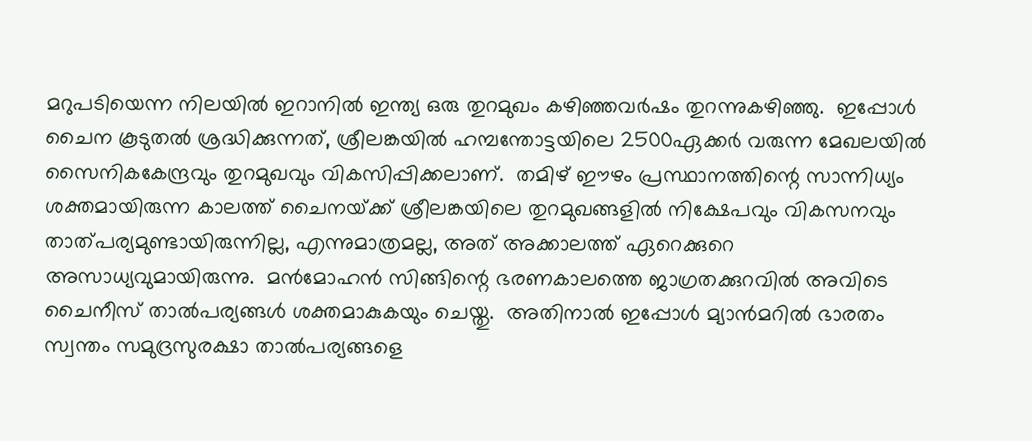മറുപടിയെന്ന നിലയില്‍ ഇറാനില്‍ ഇന്ത്യ ഒരു തുറമുഖം കഴിഞ്ഞവര്‍ഷം തുറന്നുകഴിഞ്ഞു.  ഇപ്പോള്‍ ചൈന കൂടുതല്‍ ശ്രദ്ധിക്കുന്നത്, ശ്രീലങ്കയില്‍ ഹമ്പന്തോട്ടയിലെ 2500ഏക്കര്‍ വരുന്ന മേഖലയില്‍ സൈനികകേന്ദ്രവും തുറമുഖവും വികസിപ്പിക്കലാണ്.  തമിഴ് ഈഴം പ്രസ്ഥാനത്തിന്റെ സാന്നിധ്യം ശക്തമായിരുന്ന കാലത്ത് ചൈനയ്‌ക്ക് ശ്രീലങ്കയിലെ തുറമുഖങ്ങളില്‍ നിക്ഷേപവും വികസനവും താത്പര്യമുണ്ടായിരുന്നില്ല, എന്നുമാത്രമല്ല, അത് അക്കാലത്ത് ഏറെക്കുറെ അസാധ്യവുമായിരുന്നു.  മന്‍മോഹന്‍ സിങ്ങിന്റെ ഭരണകാലത്തെ ജാഗ്രതക്കുറവില്‍ അവിടെ ചൈനീസ് താല്‍പര്യങ്ങള്‍ ശക്തമാകുകയും ചെയ്തു.  അതിനാല്‍ ഇപ്പോള്‍ മ്യാന്‍മറില്‍ ഭാരതം സ്വന്തം സമുദ്രസുരക്ഷാ താല്‍പര്യങ്ങളെ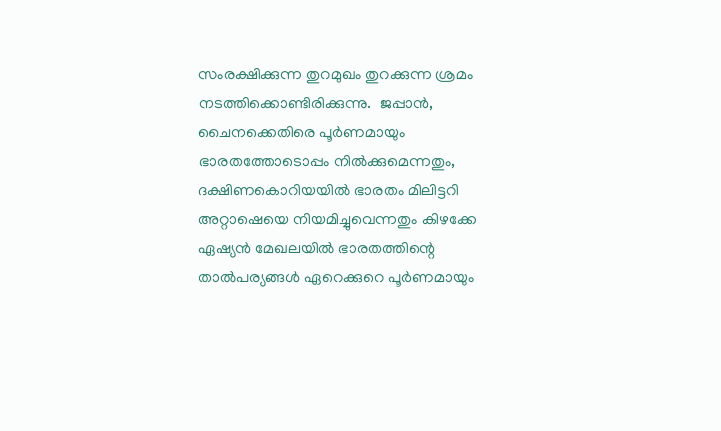സംരക്ഷിക്കുന്ന തുറമുഖം തുറക്കുന്ന ശ്രമം നടത്തിക്കൊണ്ടിരിക്കുന്നു.  ജപ്പാന്‍, ചൈനക്കെതിരെ പൂര്‍ണമായും ഭാരതത്തോടൊപ്പം നില്‍ക്കുമെന്നതും, ദക്ഷിണകൊറിയയില്‍ ഭാരതം മിലിട്ടറി അറ്റാഷെയെ നിയമിച്ചുവെന്നതും കിഴക്കേ ഏഷ്യന്‍ മേഖലയില്‍ ഭാരതത്തിന്റെ താല്‍പര്യങ്ങള്‍ ഏറെക്കുറെ പൂര്‍ണമായും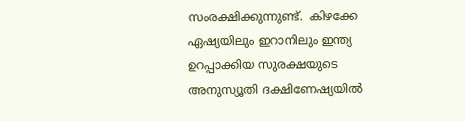സംരക്ഷിക്കുന്നുണ്ട്.  കിഴക്കേ ഏഷ്യയിലും ഇറാനിലും ഇന്ത്യ ഉറപ്പാക്കിയ സുരക്ഷയുടെ അനുസ്യൂതി ദക്ഷിണേഷ്യയില്‍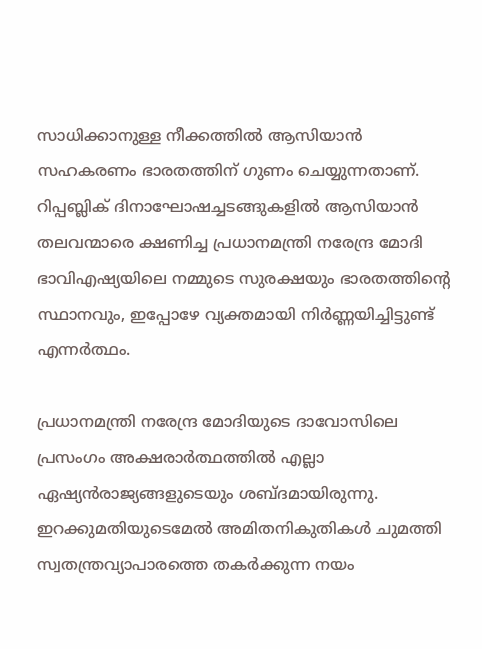സാധിക്കാനുള്ള നീക്കത്തില്‍ ആസിയാന്‍ സഹകരണം ഭാരതത്തിന് ഗുണം ചെയ്യുന്നതാണ്. റിപ്പബ്ലിക് ദിനാഘോഷച്ചടങ്ങുകളില്‍ ആസിയാന്‍ തലവന്മാരെ ക്ഷണിച്ച പ്രധാനമന്ത്രി നരേന്ദ്ര മോദി ഭാവിഎഷ്യയിലെ നമ്മുടെ സുരക്ഷയും ഭാരതത്തിന്റെ സ്ഥാനവും, ഇപ്പോഴേ വ്യക്തമായി നിര്‍ണ്ണയിച്ചിട്ടുണ്ട് എന്നര്‍ത്ഥം.

പ്രധാനമന്ത്രി നരേന്ദ്ര മോദിയുടെ ദാവോസിലെ പ്രസംഗം അക്ഷരാര്‍ത്ഥത്തില്‍ എല്ലാ ഏഷ്യന്‍രാജ്യങ്ങളുടെയും ശബ്ദമായിരുന്നു.  ഇറക്കുമതിയുടെമേല്‍ അമിതനികുതികള്‍ ചുമത്തി സ്വതന്ത്രവ്യാപാരത്തെ തകര്‍ക്കുന്ന നയം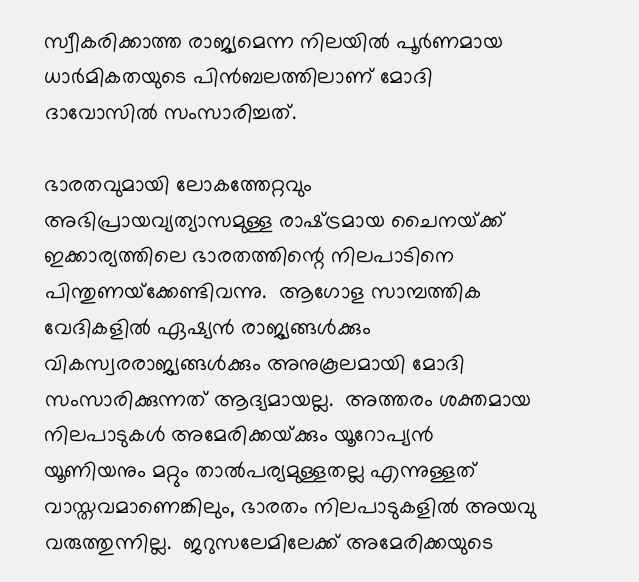സ്വീകരിക്കാത്ത രാജ്യമെന്ന നിലയില്‍ പൂര്‍ണമായ ധാര്‍മികതയുടെ പിന്‍ബലത്തിലാണ് മോദി ദാവോസില്‍ സംസാരിച്ചത്.

ഭാരതവുമായി ലോകത്തേറ്റവും അഭിപ്രായവ്യത്യാസമുള്ള രാഷ്‌ട്രമായ ചൈനയ്‌ക്ക് ഇക്കാര്യത്തിലെ ഭാരതത്തിന്റെ നിലപാടിനെ പിന്തുണയ്‌ക്കേണ്ടിവന്നു.  ആഗോള സാമ്പത്തിക വേദികളില്‍ ഏഷ്യന്‍ രാജ്യങ്ങള്‍ക്കും വികസ്വരരാജ്യങ്ങള്‍ക്കും അനുകൂലമായി മോദി സംസാരിക്കുന്നത് ആദ്യമായല്ല.  അത്തരം ശക്തമായ നിലപാടുകള്‍ അമേരിക്കയ്‌ക്കും യൂറോപ്യന്‍ യൂണിയനും മറ്റും താല്‍പര്യമുള്ളതല്ല എന്നുള്ളത് വാസ്തവമാണെങ്കിലും, ഭാരതം നിലപാടുകളില്‍ അയവു വരുത്തുന്നില്ല.  ജറുസലേമിലേക്ക് അമേരിക്കയുടെ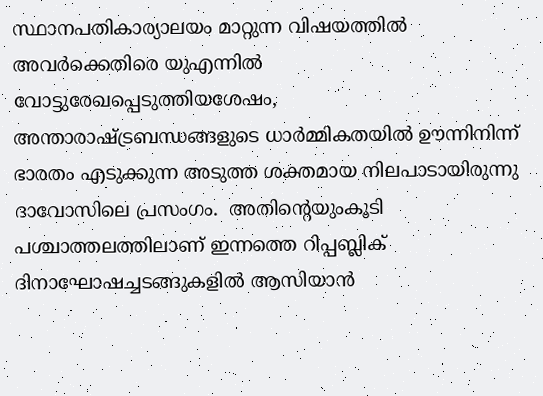സ്ഥാനപതികാര്യാലയം മാറ്റുന്ന വിഷയത്തില്‍ അവര്‍ക്കെതിരെ യുഎന്നില്‍ വോട്ടുരേഖപ്പെടുത്തിയശേഷം, അന്താരാഷ്‌ട്രബന്ധങ്ങളുടെ ധാര്‍മ്മികതയില്‍ ഊന്നിനിന്ന്  ഭാരതം എടുക്കുന്ന അടുത്ത ശക്തമായ നിലപാടായിരുന്നു ദാവോസിലെ പ്രസംഗം.  അതിന്റെയുംകൂടി പശ്ചാത്തലത്തിലാണ് ഇന്നത്തെ റിപ്പബ്ലിക് ദിനാഘോഷച്ചടങ്ങുകളില്‍ ആസിയാന്‍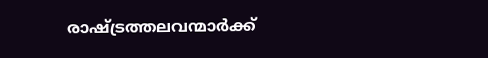രാഷ്‌ട്രത്തലവന്മാര്‍ക്ക്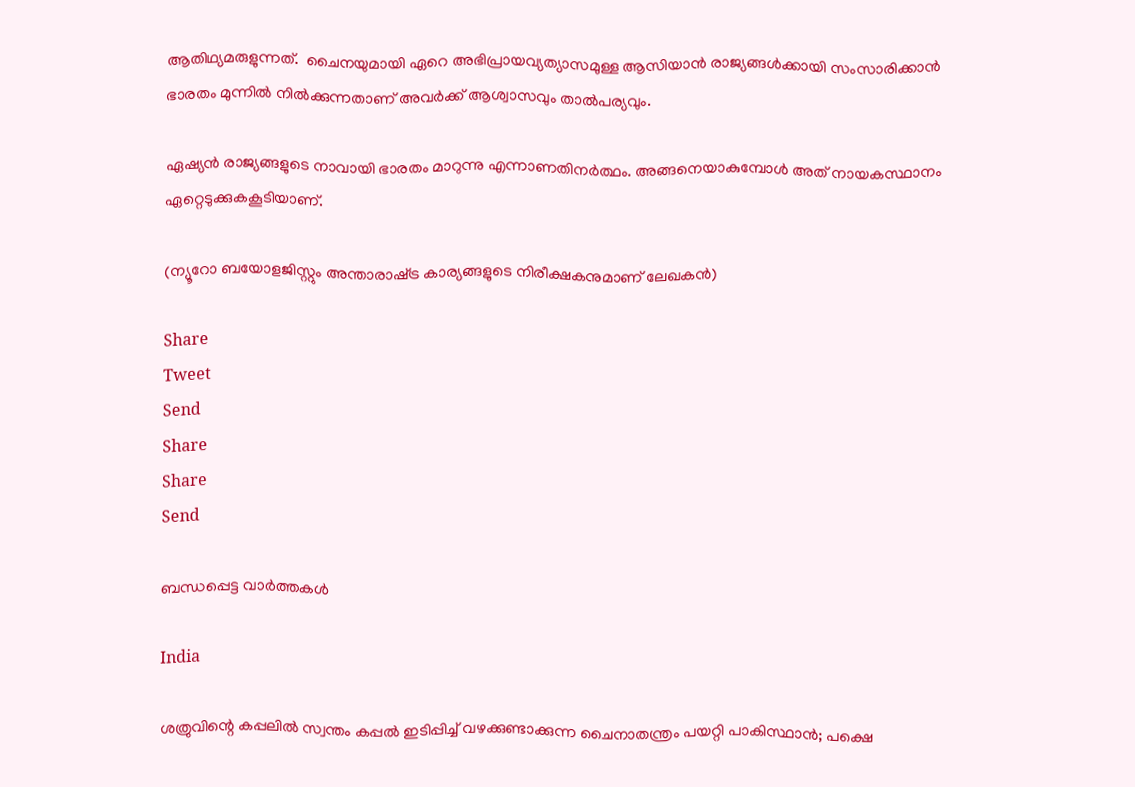ആതിഥ്യമരുളുന്നത്.  ചൈനയുമായി ഏറെ അഭിപ്രായവ്യത്യാസമുള്ള ആസിയാന്‍ രാജ്യങ്ങള്‍ക്കായി സംസാരിക്കാന്‍ ഭാരതം മുന്നില്‍ നില്‍ക്കുന്നതാണ് അവര്‍ക്ക് ആശ്വാസവും താല്‍പര്യവും.

ഏഷ്യന്‍ രാജ്യങ്ങളുടെ നാവായി ഭാരതം മാറുന്നു എന്നാണതിനര്‍ത്ഥം. അങ്ങനെയാകുമ്പോള്‍ അത് നായകസ്ഥാനം ഏറ്റെടുക്കുകകൂടിയാണ്.

(ന്യൂറോ ബയോളജിസ്റ്റും അന്താരാഷ്‌ട്ര കാര്യങ്ങളുടെ നിരീക്ഷകനുമാണ് ലേഖകന്‍)

Share
Tweet
Send
Share
Share
Send

ബന്ധപ്പെട്ട വാര്‍ത്തകള്‍

India

ശത്രുവിന്റെ കപ്പലില്‍ സ്വന്തം കപ്പല്‍ ഇടിപ്പിച്ച് വഴക്കുണ്ടാക്കുന്ന ചൈനാതന്ത്രം പയറ്റി പാകിസ്ഥാന്‍; പക്ഷെ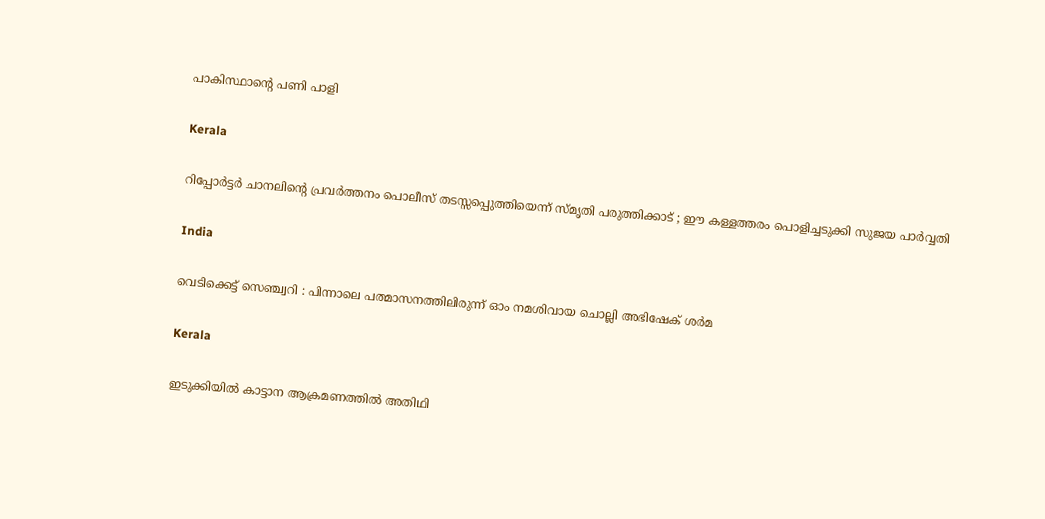പാകിസ്ഥാന്റെ പണി പാളി

Kerala

റിപ്പോര്‍ട്ടര്‍ ചാനലിന്റെ പ്രവര്‍ത്തനം പൊലീസ് തടസ്സപ്പെുത്തിയെന്ന് സ്മൃതി പരുത്തിക്കാട് ; ഈ കള്ളത്തരം പൊളിച്ചടുക്കി സുജയ പാര്‍വ്വതി

India

വെടിക്കെട്ട് സെഞ്ച്വറി : പിന്നാലെ പത്മാസനത്തിലിരുന്ന് ഓം നമശിവായ ചൊല്ലി അഭിഷേക് ശര്‍മ

Kerala

ഇടുക്കിയില്‍ കാട്ടാന ആക്രമണത്തില്‍ അതിഥി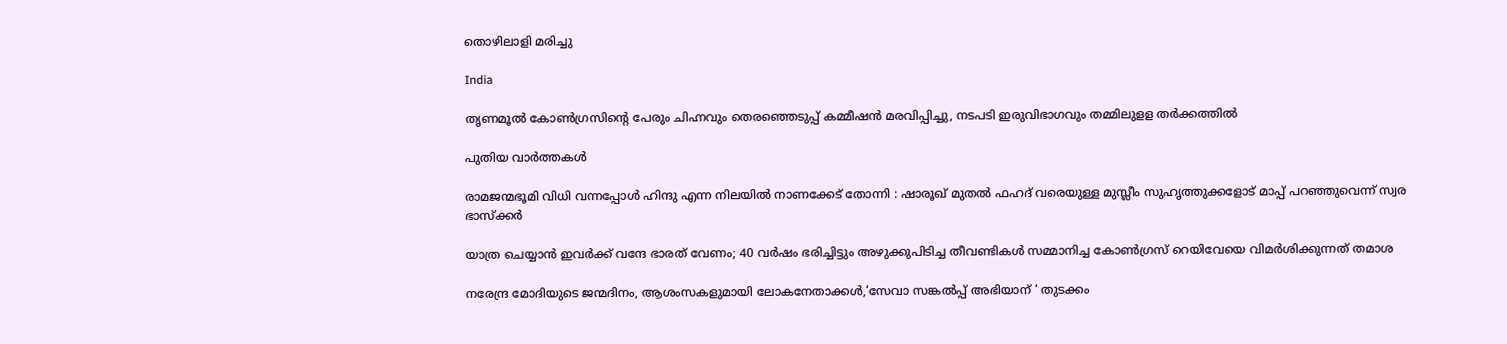തൊഴിലാളി മരിച്ചു

India

തൃണമൂല്‍ കോണ്‍ഗ്രസിന്റെ പേരും ചിഹ്നവും തെരഞ്ഞെടുപ്പ് കമ്മീഷന്‍ മരവിപ്പിച്ചു, നടപടി ഇരുവിഭാഗവും തമ്മിലുളള തര്‍ക്കത്തില്‍

പുതിയ വാര്‍ത്തകള്‍

രാമജന്മഭൂമി വിധി വന്നപ്പോൾ ഹിന്ദു എന്ന നിലയിൽ നാണക്കേട് തോന്നി : ഷാരൂഖ് മുതൽ ഫഹദ് വരെയുള്ള മുസ്ലീം സുഹൃത്തുക്കളോട് മാപ്പ് പറഞ്ഞുവെന്ന് സ്വര ഭാസ്ക്കർ

യാത്ര ചെയ്യാന്‍ ഇവര്‍ക്ക് വന്ദേ ഭാരത് വേണം; 40 വര്‍ഷം ഭരിച്ചിട്ടും അഴുക്കുപിടിച്ച തീവണ്ടികള്‍ സമ്മാനിച്ച കോണ്‍ഗ്രസ് റെയിവേയെ വിമര്‍ശിക്കുന്നത് തമാശ

നരേന്ദ്ര മോദിയുടെ ജന്മദിനം, ആശംസകളുമായി ലോകനേതാക്കള്‍,’സേവാ സങ്കല്‍പ്പ് അഭിയാന് ‘ തുടക്കം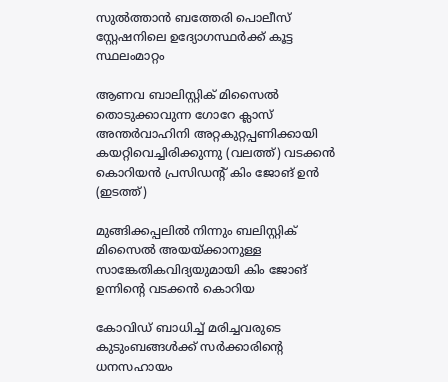സുല്‍ത്താന്‍ ബത്തേരി പൊലീസ് സ്റ്റേഷനിലെ ഉദ്യോഗസ്ഥര്‍ക്ക് കൂട്ട സ്ഥലംമാറ്റം

ആണവ ബാലിസ്റ്റിക് മിസൈല്‍ തൊടുക്കാവുന്ന ഗോറേ ക്ലാസ് അന്തര്‍വാഹിനി അറ്റകുറ്റപ്പണിക്കായി കയറ്റിവെച്ചിരിക്കുന്നു (വലത്ത്) വടക്കന്‍ കൊറിയന്‍ പ്രസിഡന്‍റ് കിം ജോങ് ഉന്‍ (ഇടത്ത്)

മുങ്ങിക്കപ്പലില്‍ നിന്നും ബലിസ്റ്റിക് മിസൈല്‍ അയയ്‌ക്കാനുള്ള സാങ്കേതികവിദ്യയുമായി കിം ജോങ് ഉന്നിന്റെ വടക്കന്‍ കൊറിയ

കോവിഡ് ബാധിച്ച് മരിച്ചവരുടെ കുടുംബങ്ങള്‍ക്ക് സര്‍ക്കാരിന്റെ ധനസഹായം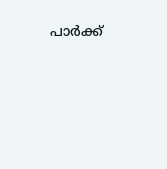പാര്‍ക്ക്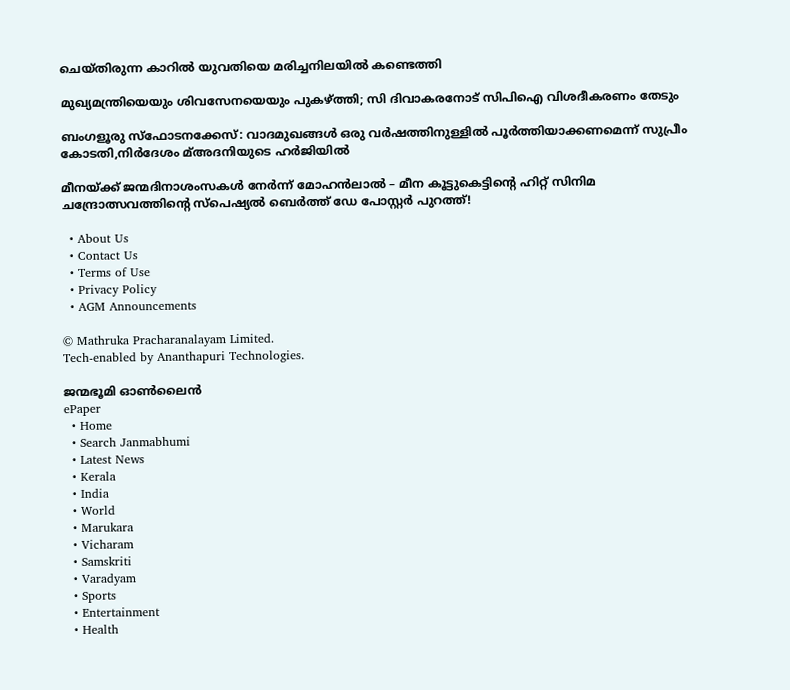ചെയ്തിരുന്ന കാറില്‍ യുവതിയെ മരിച്ചനിലയില്‍ കണ്ടെത്തി

മുഖ്യമന്ത്രിയെയും ശിവസേനയെയും പുകഴ്‌ത്തി; സി ദിവാകരനോട് സിപിഐ വിശദീകരണം തേടും

ബംഗളൂരു സ്‌ഫോടനക്കേസ്: വാദമുഖങ്ങള്‍ ഒരു വര്‍ഷത്തിനുള്ളില്‍ പൂര്‍ത്തിയാക്കണമെന്ന് സുപ്രീം കോടതി,നിര്‍ദേശം മ്അദനിയുടെ ഹര്‍ജിയില്‍

മീനയ്‌ക്ക് ജന്മദിനാശംസകള്‍ നേര്‍ന്ന് മോഹൻലാൽ – മീന കൂട്ടുകെട്ടിന്റെ ഹിറ്റ് സിനിമ ചന്ദ്രോത്സവത്തിന്റെ സ്പെഷ്യൽ ബെർത്ത് ഡേ പോസ്റ്റർ പുറത്ത്!

  • About Us
  • Contact Us
  • Terms of Use
  • Privacy Policy
  • AGM Announcements

© Mathruka Pracharanalayam Limited.
Tech-enabled by Ananthapuri Technologies.

ജന്മഭൂമി ഓണ്‍ലൈന്‍
ePaper
  • Home
  • Search Janmabhumi
  • Latest News
  • Kerala
  • India
  • World
  • Marukara
  • Vicharam
  • Samskriti
  • Varadyam
  • Sports
  • Entertainment
  • Health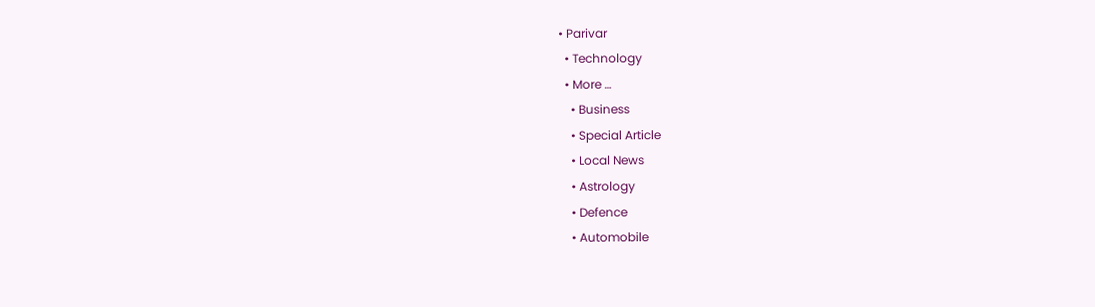• Parivar
  • Technology
  • More …
    • Business
    • Special Article
    • Local News
    • Astrology
    • Defence
    • Automobile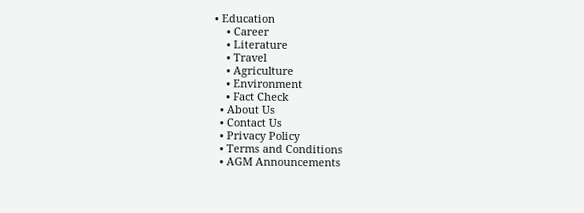• Education
    • Career
    • Literature
    • Travel
    • Agriculture
    • Environment
    • Fact Check
  • About Us
  • Contact Us
  • Privacy Policy
  • Terms and Conditions
  • AGM Announcements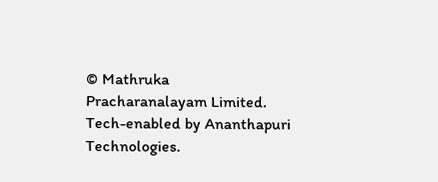© Mathruka Pracharanalayam Limited.
Tech-enabled by Ananthapuri Technologies.